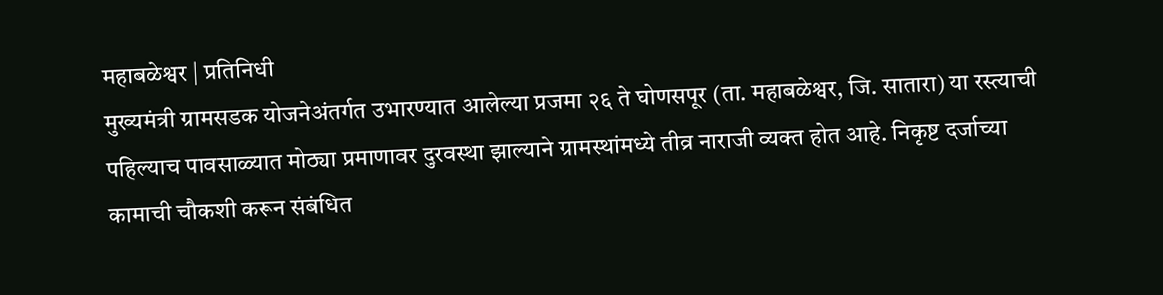महाबळेश्वर | प्रतिनिधी
मुख्यमंत्री ग्रामसडक योजनेअंतर्गत उभारण्यात आलेल्या प्रजमा २६ ते घोणसपूर (ता. महाबळेश्वर, जि. सातारा) या रस्त्याची पहिल्याच पावसाळ्यात मोठ्या प्रमाणावर दुरवस्था झाल्याने ग्रामस्थांमध्ये तीव्र नाराजी व्यक्त होत आहे. निकृष्ट दर्जाच्या कामाची चौकशी करून संबंधित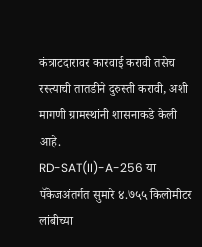कंत्राटदारावर कारवाई करावी तसेच रस्त्याची तातडीने दुरुस्ती करावी, अशी मागणी ग्रामस्थांनी शासनाकडे केली आहे.
RD-SAT(II)-A-256 या पॅकेजअंतर्गत सुमारे ४.७५५ किलोमीटर लांबीच्या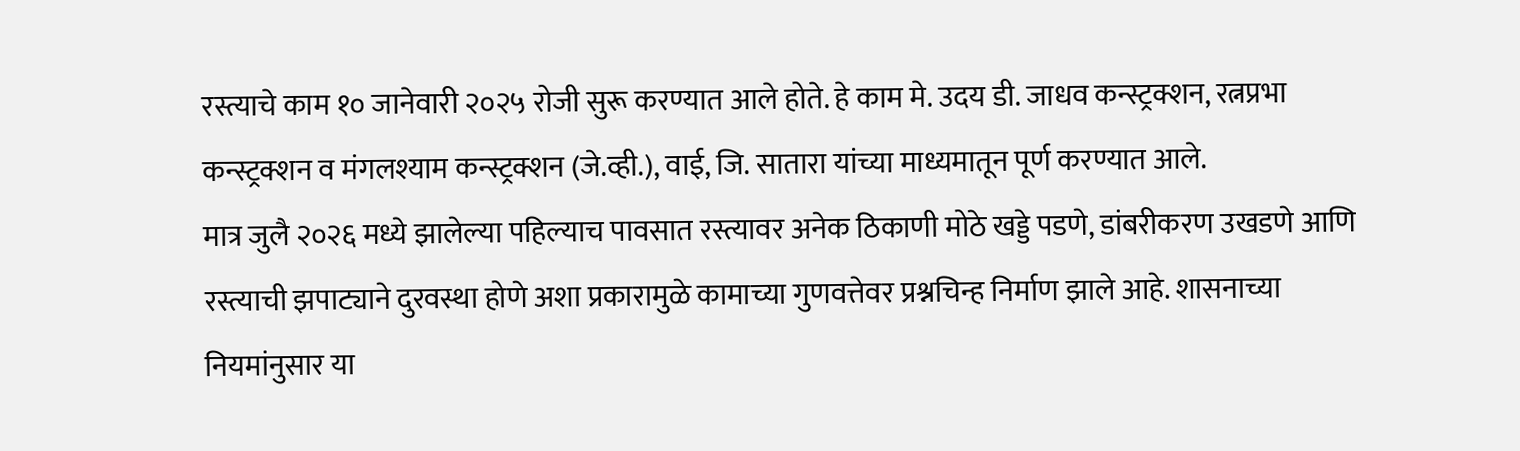रस्त्याचे काम १० जानेवारी २०२५ रोजी सुरू करण्यात आले होते. हे काम मे. उदय डी. जाधव कन्स्ट्रक्शन, रत्नप्रभा कन्स्ट्रक्शन व मंगलश्याम कन्स्ट्रक्शन (जे.व्ही.), वाई, जि. सातारा यांच्या माध्यमातून पूर्ण करण्यात आले.
मात्र जुलै २०२६ मध्ये झालेल्या पहिल्याच पावसात रस्त्यावर अनेक ठिकाणी मोठे खड्डे पडणे, डांबरीकरण उखडणे आणि रस्त्याची झपाट्याने दुरवस्था होणे अशा प्रकारामुळे कामाच्या गुणवत्तेवर प्रश्नचिन्ह निर्माण झाले आहे. शासनाच्या नियमांनुसार या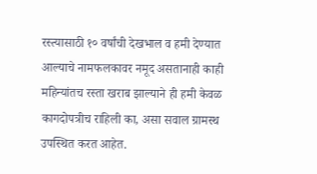रस्त्यासाठी १० वर्षांची देखभाल व हमी देण्यात आल्याचे नामफलकावर नमूद असतानाही काही महिन्यांतच रस्ता खराब झाल्याने ही हमी केवळ कागदोपत्रीच राहिली का, असा सवाल ग्रामस्थ उपस्थित करत आहेत.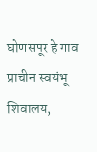घोणसपूर हे गाव प्राचीन स्वयंभू शिवालय,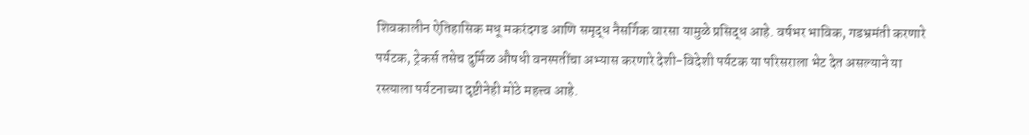शिवकालीन ऐतिहासिक मधू मकरंदगड आणि समृद्ध नैसर्गिक वारसा यामुळे प्रसिद्ध आहे. वर्षभर भाविक, गडभ्रमंती करणारे पर्यटक, ट्रेकर्स तसेच दुर्मिळ औषधी वनस्पतींचा अभ्यास करणारे देशी-विदेशी पर्यटक या परिसराला भेट देत असल्याने या रस्त्याला पर्यटनाच्या दृष्टीनेही मोठे महत्त्व आहे.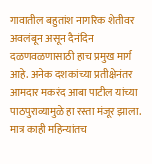गावातील बहुतांश नागरिक शेतीवर अवलंबून असून दैनंदिन दळणवळणासाठी हाच प्रमुख मार्ग आहे. अनेक दशकांच्या प्रतीक्षेनंतर आमदार मकरंद आबा पाटील यांच्या पाठपुराव्यामुळे हा रस्ता मंजूर झाला. मात्र काही महिन्यांतच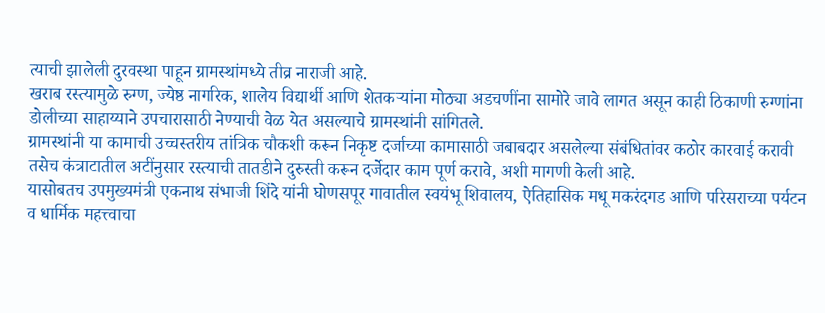त्याची झालेली दुरवस्था पाहून ग्रामस्थांमध्ये तीव्र नाराजी आहे.
खराब रस्त्यामुळे रुग्ण, ज्येष्ठ नागरिक, शालेय विद्यार्थी आणि शेतकऱ्यांना मोठ्या अडचणींना सामोरे जावे लागत असून काही ठिकाणी रुग्णांना डोलीच्या साहाय्याने उपचारासाठी नेण्याची वेळ येत असल्याचे ग्रामस्थांनी सांगितले.
ग्रामस्थांनी या कामाची उच्चस्तरीय तांत्रिक चौकशी करून निकृष्ट दर्जाच्या कामासाठी जबाबदार असलेल्या संबंधितांवर कठोर कारवाई करावी तसेच कंत्राटातील अटींनुसार रस्त्याची तातडीने दुरुस्ती करून दर्जेदार काम पूर्ण करावे, अशी मागणी केली आहे.
यासोबतच उपमुख्यमंत्री एकनाथ संभाजी शिंदे यांनी घोणसपूर गावातील स्वयंभू शिवालय, ऐतिहासिक मधू मकरंदगड आणि परिसराच्या पर्यटन व धार्मिक महत्त्वाचा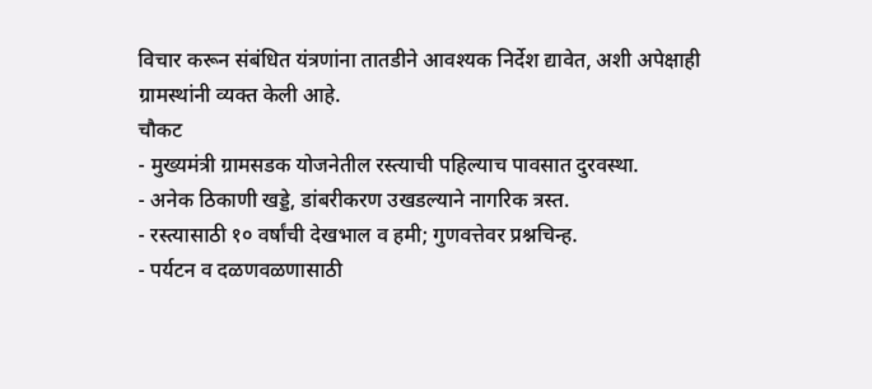विचार करून संबंधित यंत्रणांना तातडीने आवश्यक निर्देश द्यावेत, अशी अपेक्षाही ग्रामस्थांनी व्यक्त केली आहे.
चौकट
- मुख्यमंत्री ग्रामसडक योजनेतील रस्त्याची पहिल्याच पावसात दुरवस्था.
- अनेक ठिकाणी खड्डे, डांबरीकरण उखडल्याने नागरिक त्रस्त.
- रस्त्यासाठी १० वर्षांची देखभाल व हमी; गुणवत्तेवर प्रश्नचिन्ह.
- पर्यटन व दळणवळणासाठी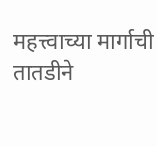महत्त्वाच्या मार्गाची तातडीने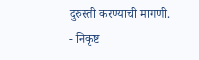दुरुस्ती करण्याची मागणी.
- निकृष्ट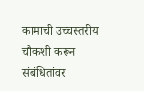कामाची उच्चस्तरीय चौकशी करून संबंधितांवर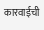कारवाईची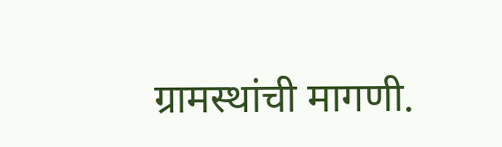ग्रामस्थांची मागणी.